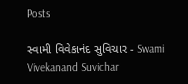Posts

સ્વામી વિવેકાનંદ સુવિચાર - Swami Vivekanand Suvichar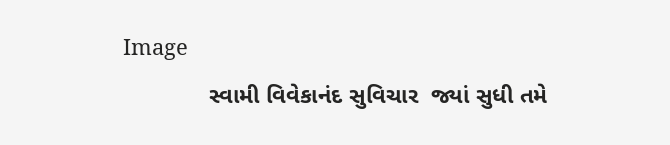Image
             સ્વામી વિવેકાનંદ સુવિચાર  જ્યાં સુધી તમે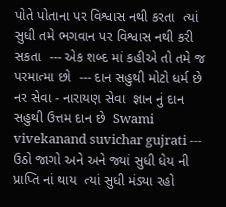પોતે પોતાના પર વિશ્વાસ નથી કરતા  ત્યાં સુધી તમે ભગવાન પર વિશ્વાસ નથી કરી સકતા  --- એક શબ્દ માં કહીએ તો તમે જ પરમાત્મા છો  --- દાન સહુથી મોટો ધર્મ છે  નર સેવા - નારાયણ સેવા  જ્ઞાન નું દાન સહુથી ઉત્તમ દાન છે  Swami vivekanand suvichar gujrati --- ઉઠો જાગો અને અને જ્યાં સુધી ધેય ની પ્રાપ્તિ નાં થાય  ત્યાં સુધી મંડ્યા રહો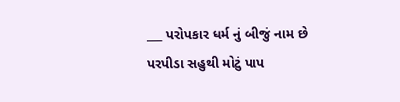___ પરોપકાર ધર્મ નું બીજું નામ છે  પરપીડા સહુથી મોટું પાપ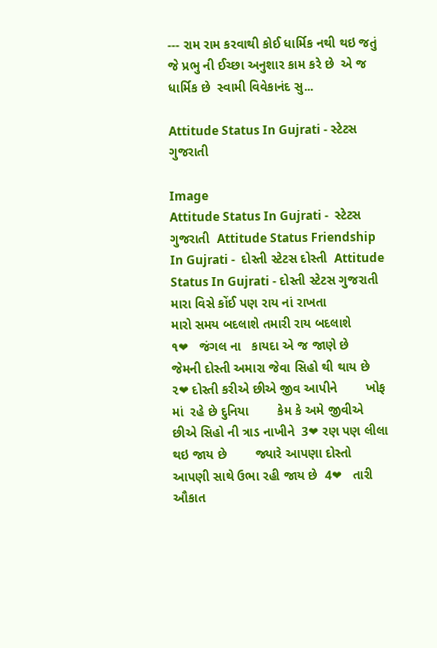--- રામ રામ કરવાથી કોઈ ધાર્મિક નથી થઇ જતું   જે પ્રભુ ની ઈચ્છા અનુશાર કામ કરે છે  એ જ ધાર્મિક છે  સ્વામી વિવેકાનંદ સુ...

Attitude Status In Gujrati - સ્ટેટસ ગુજરાતી

Image
Attitude Status In Gujrati -  સ્ટેટસ ગુજરાતી  Attitude Status Friendship In Gujrati -  દોસ્તી સ્ટેટસ દોસ્તી  Attitude Status In Gujrati - દોસ્તી સ્ટેટસ ગુજરાતી    મારા વિસે કોંઈ પણ રાય નાં રાખતા             મારો સમય બદલાશે તમારી રાય બદલાશે                 ૧❤   જંગલ ના   કાયદા એ જ જાણે છે           જેમની દોસ્તી અમારા જેવા સિહો થી થાય છે  ૨❤ દોસ્તી કરીએ છીએ જીવ આપીને        ખોફ માં  રહે છે દુનિયા        કેમ કે અમે જીવીએ છીએ સિહો ની ત્રાડ નાખીને  3❤ રણ પણ લીલા થઇ જાય છે        જ્યારે આપણા દોસ્તો આપણી સાથે ઉભા રહી જાય છે  4❤   તારી ઔકાત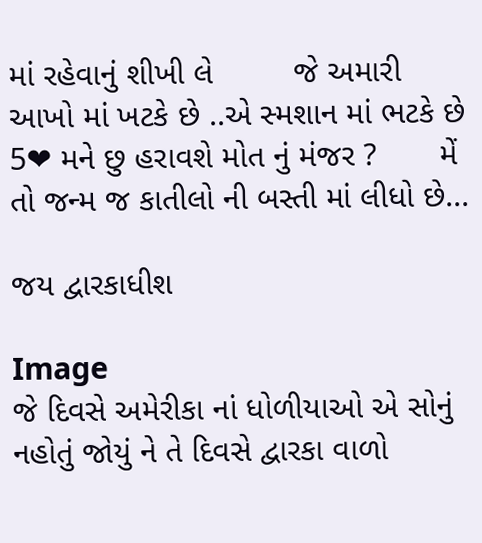માં રહેવાનું શીખી લે         જે અમારી આખો માં ખટકે છે ..એ સ્મશાન માં ભટકે છે  5❤ મને છુ હરાવશે મોત નું મંજર ?       મેં તો જન્મ જ કાતીલો ની બસ્તી માં લીધો છે...

જય દ્વારકાધીશ

Image
જે દિવસે અમેરીકા નાં ધોળીયાઓ એ સોનું નહોતું જોયું ને તે દિવસે દ્વારકા વાળો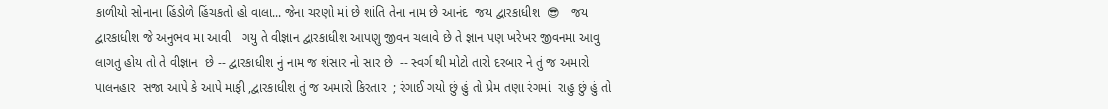કાળીયો સોનાના હિંડોળે હિંચકતો હો વાલા... જેના ચરણો માં છે શાંતિ તેના નામ છે આનંદ  જય દ્વારકાધીશ  😎   જય દ્વારકાધીશ જે અનુભવ મા આવી   ગયુ તે વીજ્ઞાન દ્વારકાધીશ આપણુ જીવન ચલાવે છે તે જ્ઞાન પણ ખરેખર જીવનમા આવુ લાગતુ હોય તો તે વીજ્ઞાન  છે -- દ્વારકાધીશ નું નામ જ શંસાર નો સાર છે  -- સ્વર્ગ થી મોટો તારો દરબાર ને તું જ અમારો પાલનહાર  સજા આપે કે આપે માફી ,દ્વારકાધીશ તું જ અમારો કિરતાર  ; રંગાઈ ગયો છું હું તો પ્રેમ તણા રંગમાં  રાહુ છું હું તો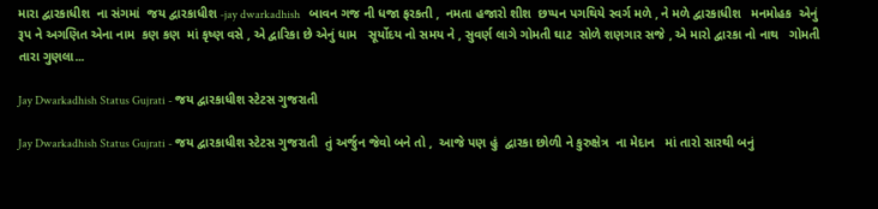મારા દ્વારકાધીશ  ના સંગમાં  જય દ્વારકાધીશ -jay dwarkadhish   બાવન ગજ ની ધજા ફરકતી ,  નમતા હજારો શીશ  છપ્પન પગથિયે સ્વર્ગ મળે , ને મળે દ્વારકાધીશ   મનમોહક  એનું રૂપ ને અગણિત એના નામ  કણ કણ  માં કૃષ્ણ વસે , એ દ્વારિકા છે એનું ધામ   સૂર્યોદય નો સમય ને , સુવર્ણ લાગે ગોમતી ઘાટ  સોળે શણગાર સજે , એ મારો દ્વારકા નો નાથ   ગોમતી તારા ગુણલા...

Jay Dwarkadhish Status Gujrati - જય દ્વારકાધીશ સ્ટેટસ ગુજરાતી

Jay Dwarkadhish Status Gujrati - જય દ્વારકાધીશ સ્ટેટસ ગુજરાતી  તું અર્જુન જેવો બને તો ,  આજે પણ હું  દ્વારકા છોળી ને કુરુક્ષેત્ર  ના મેદાન   માં તારો સારથી બનું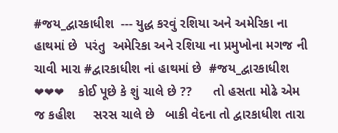#જય_દ્વારકાધીશ  --- યુદ્ધ કરવું રશિયા અને અમેરિકા ના હાથમાં છે  પરંતુ  અમેરિકા અને રશિયા ના પ્રમુખોના મગજ ની ચાવી મારા #દ્વારકાધીશ નાં હાથમાં છે  #જય_દ્વારકાધીશ  ❤❤❤    કોઈ પૂછે કે શું ચાલે છે ??      તો હસતા મોઢે એમ જ કહીશ     સરસ ચાલે છે   બાકી વેદના તો દ્વારકાધીશ તારા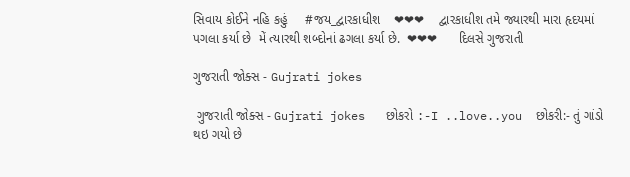સિવાય કોઈને નહિ કહું     #જય_દ્વારકાધીશ    ❤❤❤    દ્વારકાધીશ તમે જ્યારથી મારા હૃદયમાં પગલા કર્યા છે  મેં ત્યારથી શબ્દોનાં ઢગલા કર્યા છે.  ❤❤❤      દિલસે ગુજરાતી

ગુજરાતી જોક્સ - Gujrati jokes

 ગુજરાતી જોક્સ - Gujrati jokes   છોકરો :-I ..love..you  છોકરી:- તું ગાંડો થઇ ગયો છે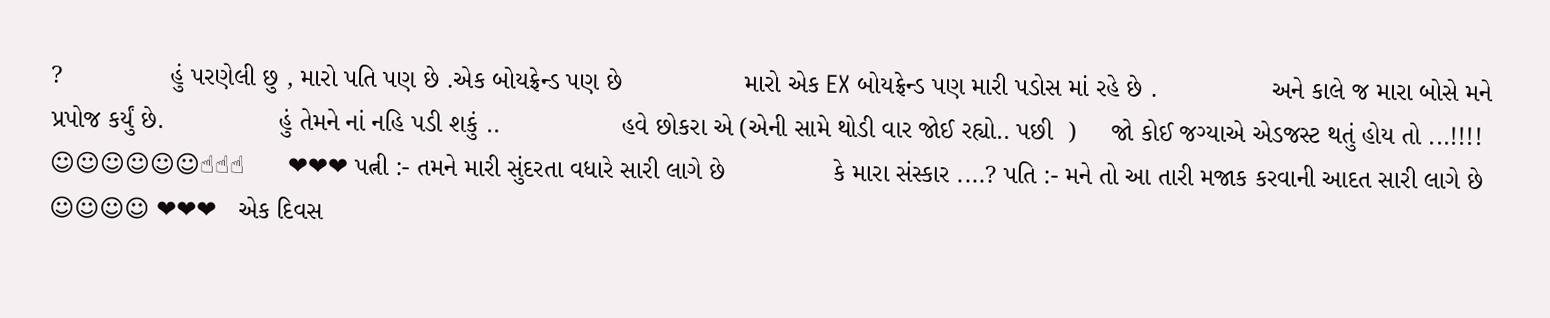?               હું પરણેલી છુ , મારો પતિ પણ છે .એક બોયફ્રેન્ડ પણ છે                 મારો એક EX બોયફ્રેન્ડ પણ મારી પડોસ માં રહે છે .                અને કાલે જ મારા બોસે મને પ્રપોજ કર્યું છે.                હું તેમને નાં નહિ પડી શકું ..                 હવે છોકરા એ (એની સામે થોડી વાર જોઈ રહ્યો.. પછી  )     જો કોઈ જગ્યાએ એડજસ્ટ થતું હોય તો ...!!!! ☺☺☺☺☺☺☝☝☝      ❤❤❤ પત્ની :- તમને મારી સુંદરતા વધારે સારી લાગે છે               કે મારા સંસ્કાર ....? પતિ :- મને તો આ તારી મજાક કરવાની આદત સારી લાગે છે ☺☺☺☺ ❤❤❤   એક દિવસ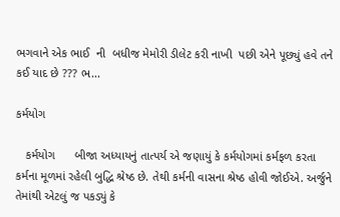ભગવાને એક ભાઈ  ની  બધીજ મેમોરી ડીલેટ કરી નાખી  પછી એને પૂછ્યું હવે તને કઈ યાદ છે ??? ભ...

કર્મયોગ

   કર્મયોગ      બીજા અધ્યાયનું તાત્પર્ય એ જણાયું કે કર્મયોગમાં કર્મફળ કરતા કર્મના મૂળમાં રહેલી બુદ્ધિ શ્રેષ્ઠ છે. તેથી કર્મની વાસના શ્રેષ્ઠ હોવી જોઈએ. અર્જુને તેમાંથી એટલું જ પકડ્યું કે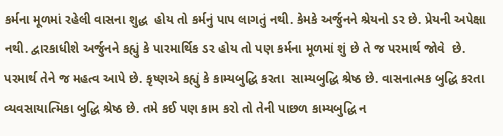કર્મના મૂળમાં રહેલી વાસના શુદ્ધ  હોય તો કર્મનું પાપ લાગતું નથી. કેમકે અર્જુનને શ્રેયનો ડર છે. પ્રેયની અપેક્ષા નથી. દ્વારકાધીશે અર્જુનને કહ્યું કે પારમાર્થિક ડર હોય તો પણ કર્મના મૂળમાં શું છે તે જ પરમાર્થ જોવે  છે. પરમાર્થ તેને જ મહત્વ આપે છે. કૃષ્ણએ કહ્યું કે કામ્યબુદ્ધિ કરતા  સામ્યબુદ્ધિ શ્રેષ્ઠ છે. વાસનાત્મક બુદ્ધિ કરતા વ્યવસાયાત્મિકા બુદ્ધિ શ્રેષ્ઠ છે. તમે કઈ પણ કામ કરો તો તેની પાછળ કામ્યબુદ્ધિ ન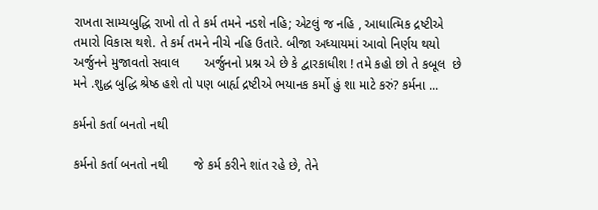રાખતા સામ્યબુદ્ધિ રાખો તો તે કર્મ તમને નડશે નહિ; એટલું જ નહિ , આધાત્મિક દ્રષ્ટીએ તમારો વિકાસ થશે. તે કર્મ તમને નીચે નહિ ઉતારે. બીજા અધ્યાયમાં આવો નિર્ણય થયો   અર્જુનને મુજાવતો સવાલ       અર્જુનનો પ્રશ્ન એ છે કે દ્વારકાધીશ ! તમે કહો છો તે કબૂલ  છે મને .શુદ્ધ બુદ્ધિ શ્રેષ્ઠ હશે તો પણ બાર્હ્ય દ્રષ્ટીએ ભયાનક કર્મો હું શા માટે કરું? કર્મના ...

કર્મનો કર્તા બનતો નથી

કર્મનો કર્તા બનતો નથી       જે કર્મ કરીને શાંત રહે છે, તેને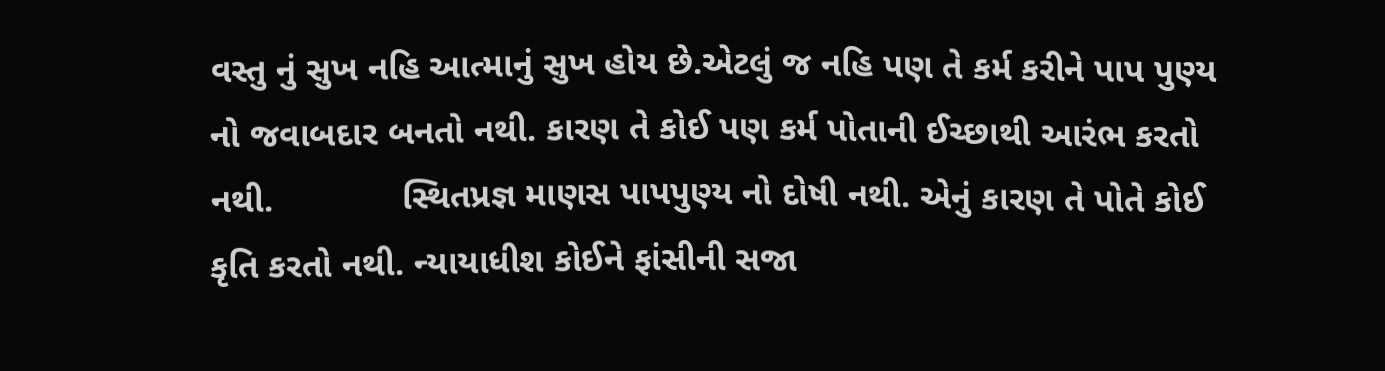વસ્તુ નું સુખ નહિ આત્માનું સુખ હોય છે.એટલું જ નહિ પણ તે કર્મ કરીને પાપ પુણ્ય નો જવાબદાર બનતો નથી. કારણ તે કોઈ પણ કર્મ પોતાની ઈચ્છાથી આરંભ કરતો નથી.             સ્થિતપ્રજ્ઞ માણસ પાપપુણ્ય નો દોષી નથી. એનું કારણ તે પોતે કોઈ કૃતિ કરતો નથી. ન્યાયાધીશ કોઈને ફાંસીની સજા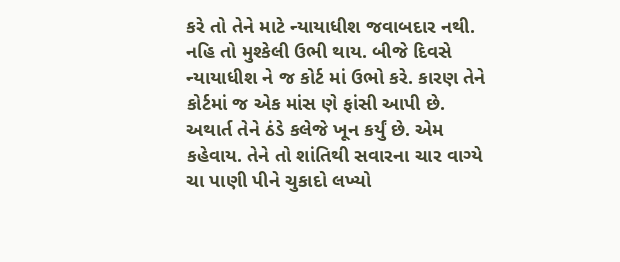કરે તો તેને માટે ન્યાયાધીશ જવાબદાર નથી. નહિ તો મુશ્કેલી ઉભી થાય. બીજે દિવસે ન્યાયાધીશ ને જ કોર્ટ માં ઉભો કરે. કારણ તેને કોર્ટમાં જ એક માંસ ણે ફાંસી આપી છે. અથાર્ત તેને ઠંડે કલેજે ખૂન કર્યું છે. એમ કહેવાય. તેને તો શાંતિથી સવારના ચાર વાગ્યે ચા પાણી પીને ચુકાદો લખ્યો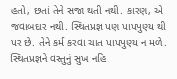હતો, છતાં તેને સજા થતી નથી. કારણ, એ જવાબદાર નથી. સ્થિતપ્રજ્ઞ પણ પાપપુણ્ય થી પર છે. તેને કર્મ કરવા ચાત પાપપુણ્ય ન મળે.           સ્થિતપ્રજ્ઞને વસ્તુનું સુખ નહિ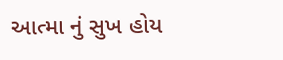આત્મા નું સુખ હોય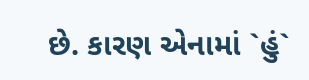છે. કારણ એનામાં `હું`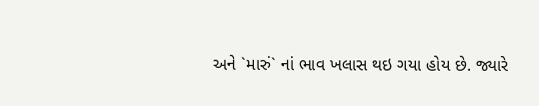અને `મારું` નાં ભાવ ખલાસ થઇ ગયા હોય છે. જ્યારે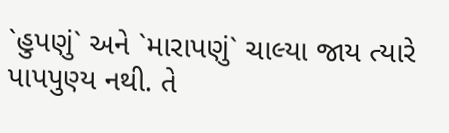`હુપણું` અને `મારાપણું` ચાલ્યા જાય ત્યારે પાપપુણ્ય નથી. તે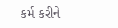કર્મ કરીને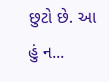છુટો છે. આ હું ન...